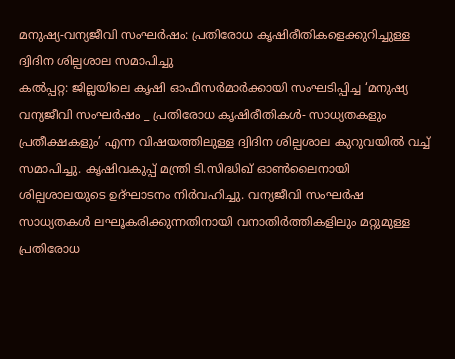മനുഷ്യ-വന്യജീവി സംഘർഷം: പ്രതിരോധ കൃഷിരീതികളെക്കുറിച്ചുള്ള ദ്വിദിന ശില്പശാല സമാപിച്ചു
കൽപ്പറ്റ: ജില്ലയിലെ കൃഷി ഓഫീസർമാർക്കായി സംഘടിപ്പിച്ച ‘മനുഷ്യ വന്യജീവി സംഘർഷം _ പ്രതിരോധ കൃഷിരീതികൾ- സാധ്യതകളും പ്രതീക്ഷകളും’ എന്ന വിഷയത്തിലുള്ള ദ്വിദിന ശില്പശാല കുറുവയിൽ വച്ച് സമാപിച്ചു. കൃഷിവകുപ്പ് മന്ത്രി ടി.സിദ്ധിഖ് ഓൺലൈനായി ശില്പശാലയുടെ ഉദ്ഘാടനം നിർവഹിച്ചു. വന്യജീവി സംഘർഷ സാധ്യതകൾ ലഘൂകരിക്കുന്നതിനായി വനാതിർത്തികളിലും മറ്റുമുള്ള പ്രതിരോധ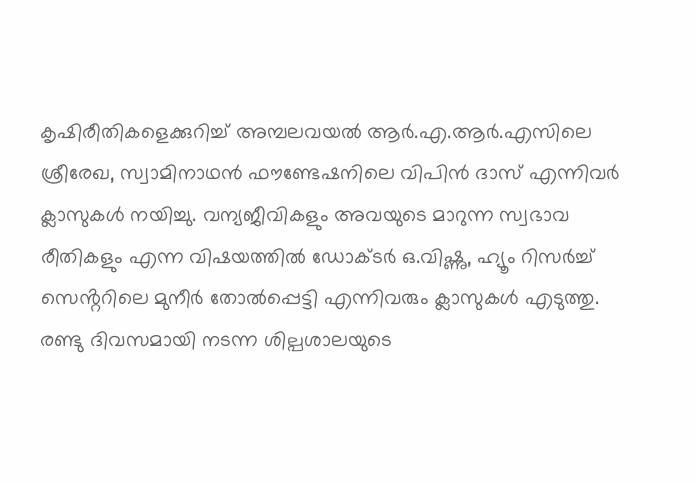കൃഷിരീതികളെക്കുറിച്ച് അമ്പലവയൽ ആർ.എ.ആർ.എസിലെ ശ്രീരേഖ, സ്വാമിനാഥൻ ഫൗണ്ടേഷനിലെ വിപിൻ ദാസ് എന്നിവർ ക്ലാസുകൾ നയിച്ചു. വന്യജീവികളും അവയുടെ മാറുന്ന സ്വഭാവ രീതികളും എന്ന വിഷയത്തിൽ ഡോക്ടർ ഒ.വിഷ്ണു, ഹ്യൂം റിസർച്ച് സെൻ്ററിലെ മുനീർ തോൽപ്പെട്ടി എന്നിവരും ക്ലാസുകൾ എടുത്തു.
രണ്ടു ദിവസമായി നടന്ന ശില്പശാലയുടെ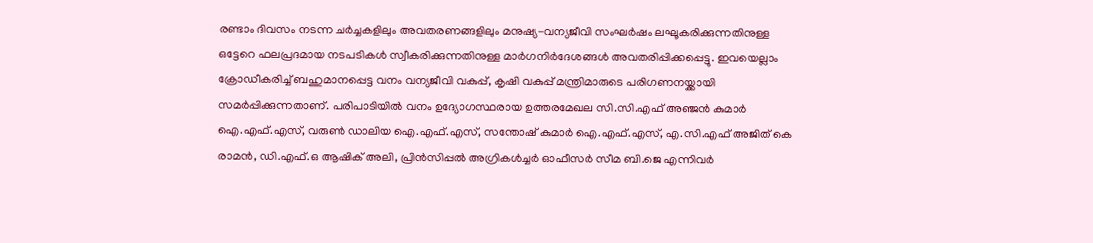രണ്ടാം ദിവസം നടന്ന ചർച്ചകളിലും അവതരണങ്ങളിലും മനുഷ്യ-വന്യജീവി സംഘർഷം ലഘൂകരിക്കുന്നതിനുള്ള ഒട്ടേറെ ഫലപ്രദമായ നടപടികൾ സ്വീകരിക്കുന്നതിനുള്ള മാർഗനിർദേശങ്ങൾ അവതരിപ്പിക്കപ്പെട്ടു. ഇവയെല്ലാം ക്രോഡീകരിച്ച് ബഹുമാനപ്പെട്ട വനം വന്യജീവി വകുപ്പ്, കൃഷി വകുപ്പ് മന്ത്രിമാരുടെ പരിഗണനയ്ക്കായി സമർപ്പിക്കുന്നതാണ്. പരിപാടിയിൽ വനം ഉദ്യോഗസ്ഥരായ ഉത്തരമേഖല സി.സി.എഫ് അഞ്ജൻ കുമാർ ഐ.എഫ്.എസ്, വരുൺ ഡാലിയ ഐ.എഫ്.എസ്, സന്തോഷ് കുമാർ ഐ.എഫ്.എസ്, എ.സി.എഫ് അജിത് കെ രാമൻ, ഡി.എഫ്.ഒ ആഷിക് അലി, പ്രിൻസിപ്പൽ അഗ്രികൾച്ചർ ഓഫീസർ സീമ ബി.ജെ എന്നിവർ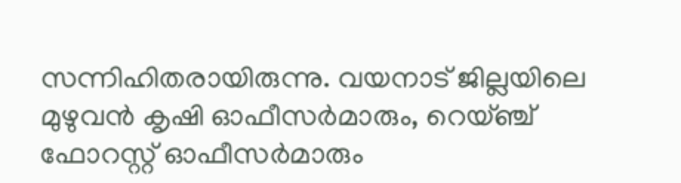സന്നിഹിതരായിരുന്നു. വയനാട് ജില്ലയിലെ മുഴുവൻ കൃഷി ഓഫീസർമാരും, റെയ്ഞ്ച് ഫോറസ്റ്റ് ഓഫീസർമാരും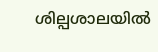ശില്പശാലയിൽ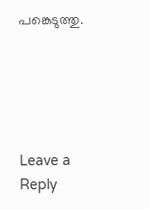പങ്കെടുത്തു.





Leave a Reply